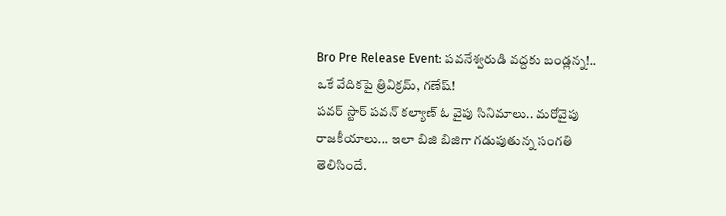Bro Pre Release Event: పవనేశ్వరుడి వద్దకు బండ్లన్న!.. ఒకే వేదికపై త్రివిక్రమ్, గణేష్!
పవర్ స్టార్ పవన్ కల్యాణ్ ఓ వైపు సినిమాలు.. మరోవైపు రాజకీయాలు... ఇలా బిజి బిజిగా గడుపుతున్న సంగతి తెలిసిందే.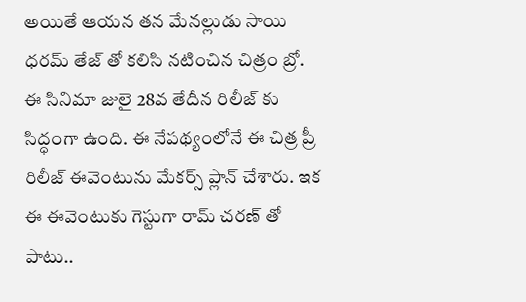అయితే ఆయన తన మేనల్లుడు సాయి ధరమ్ తేజ్ తో కలిసి నటించిన చిత్రం బ్రో. ఈ సినిమా జులై 28వ తేదీన రిలీజ్ కు సిద్ధంగా ఉంది. ఈ నేపథ్యంలోనే ఈ చిత్ర ప్రీ రిలీజ్ ఈవెంటును మేకర్స్ ప్లాన్ చేశారు. ఇక ఈ ఈవెంటుకు గెస్టుగా రామ్ చరణ్ తో పాటు..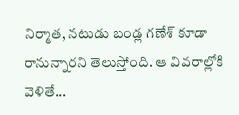నిర్మాత, నటుడు బండ్ల గణేశ్ కూడా రానున్నారని తెలుస్తోంది. ఆ వివరాల్లోకి వెళితే...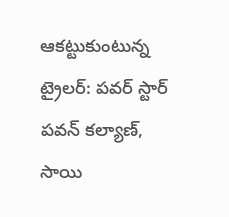ఆకట్టుకుంటున్న ట్రైలర్: పవర్ స్టార్ పవన్ కల్యాణ్, సాయి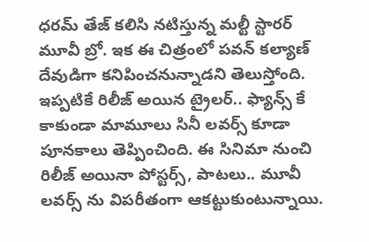ధరమ్ తేజ్ కలిసి నటిస్తున్న మల్టీ స్టారర్ మూవీ బ్రో. ఇక ఈ చిత్రంలో పవన్ కల్యాణ్ దేవుడిగా కనిపించనున్నాడని తెలుస్తోంది. ఇప్పటికే రిలీజ్ అయిన ట్రైలర్.. ఫ్యాన్స్ కే కాకుండా మామూలు సినీ లవర్స్ కూడా పూనకాలు తెప్పించింది. ఈ సినిమా నుంచి రిలీజ్ అయినా పోస్టర్స్, పాటలు.. మూవీ లవర్స్ ను విపరీతంగా ఆకట్టుకుంటున్నాయి.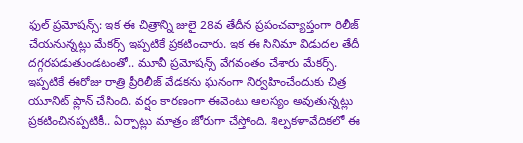ఫుల్ ప్రమోషన్స్: ఇక ఈ చిత్రాన్ని జులై 28వ తేదీన ప్రపంచవ్యాప్తంగా రిలీజ్ చేయనున్నట్లు మేకర్స్ ఇప్పటికే ప్రకటించారు. ఇక ఈ సినిమా విడుదల తేదీ దగ్గరపడుతుండటంతో.. మూవీ ప్రమోషన్స్ వేగవంతం చేశారు మేకర్స్. ఇప్పటికే ఈరోజు రాత్రి ప్రీరిలీజ్ వేడకను ఘనంగా నిర్వహించేందుకు చిత్ర యూనిట్ ప్లాన్ చేసింది. వర్షం కారణంగా ఈవెంటు ఆలస్యం అవుతున్నట్లు ప్రకటించినప్పటికీ.. ఏర్పాట్లు మాత్రం జోరుగా చేస్తోంది. శిల్పకళావేదికలో ఈ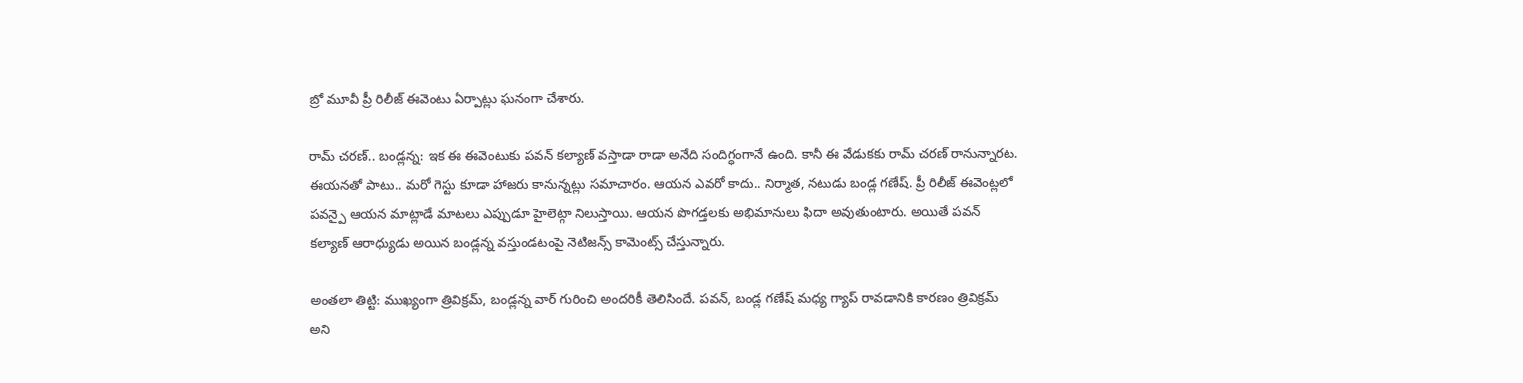బ్రో మూవీ ప్రీ రిలీజ్ ఈవెంటు ఏర్పాట్లు ఘనంగా చేశారు.

రామ్ చరణ్.. బండ్లన్న: ఇక ఈ ఈవెంటుకు పవన్ కల్యాణ్ వస్తాడా రాడా అనేది సందిగ్ధంగానే ఉంది. కానీ ఈ వేడుకకు రామ్ చరణ్ రానున్నారట. ఈయనతో పాటు.. మరో గెస్టు కూడా హాజరు కానున్నట్లు సమాచారం. ఆయన ఎవరో కాదు.. నిర్మాత, నటుడు బండ్ల గణేష్. ప్రీ రిలీజ్ ఈవెంట్లలో పవన్పై ఆయన మాట్లాడే మాటలు ఎప్పుడూ హైలెట్గా నిలుస్తాయి. ఆయన పొగడ్తలకు అభిమానులు ఫిదా అవుతుంటారు. అయితే పవన్ కల్యాణ్ ఆరాధ్యుడు అయిన బండ్లన్న వస్తుండటంపై నెటిజన్స్ కామెంట్స్ చేస్తున్నారు.

అంతలా తిట్టి: ముఖ్యంగా త్రివిక్రమ్, బండ్లన్న వార్ గురించి అందరికీ తెలిసిందే. పవన్, బండ్ల గణేష్ మధ్య గ్యాప్ రావడానికి కారణం త్రివిక్రమ్ అని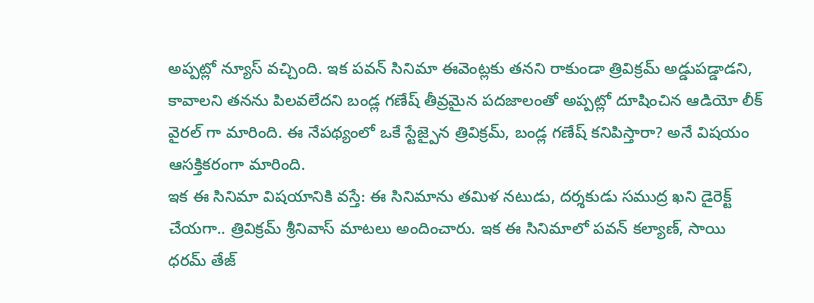అప్పట్లో న్యూస్ వచ్చింది. ఇక పవన్ సినిమా ఈవెంట్లకు తనని రాకుండా త్రివిక్రమ్ అడ్డుపడ్డాడని, కావాలని తనను పిలవలేదని బండ్ల గణేష్ తీవ్రమైన పదజాలంతో అప్పట్లో దూషించిన ఆడియో లీక్ వైరల్ గా మారింది. ఈ నేపథ్యంలో ఒకే స్టేజ్పైన త్రివిక్రమ్, బండ్ల గణేష్ కనిపిస్తారా? అనే విషయం ఆసక్తికరంగా మారింది.
ఇక ఈ సినిమా విషయానికి వస్తే: ఈ సినిమాను తమిళ నటుడు, దర్శకుడు సముద్ర ఖని డైరెక్ట్ చేయగా.. త్రివిక్రమ్ శ్రీనివాస్ మాటలు అందించారు. ఇక ఈ సినిమాలో పవన్ కల్యాణ్, సాయి ధరమ్ తేజ్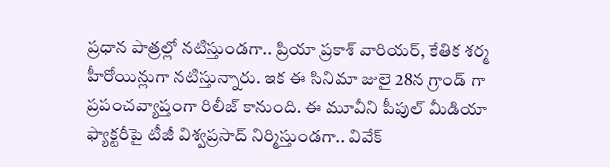ప్రధాన పాత్రల్లో నటిస్తుండగా.. ప్రియా ప్రకాశ్ వారియర్, కేతిక శర్మ హీరోయిన్లుగా నటిస్తున్నారు. ఇక ఈ సినిమా జులై 28న గ్రాండ్ గా ప్రపంచవ్యాప్తంగా రిలీజ్ కానుంది. ఈ మూవీని పీపుల్ మీడియా ఫ్యాక్టరీపై టీజీ విశ్వప్రసాద్ నిర్మిస్తుండగా.. వివేక్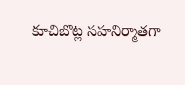కూచిబొట్ల సహనిర్మాతగా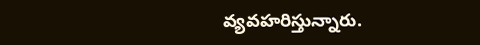వ్యవహరిస్తున్నారు.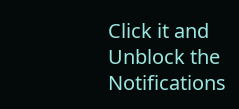Click it and Unblock the Notifications